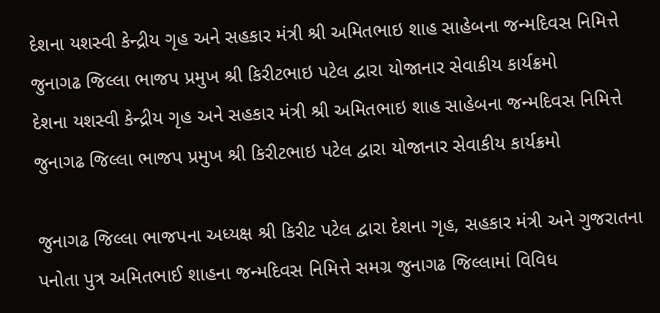દેશના યશસ્વી કેન્દ્રીય ગૃહ અને સહકાર મંત્રી શ્રી અમિતભાઇ શાહ સાહેબના જન્મદિવસ નિમિત્તે જુનાગઢ જિલ્લા ભાજપ પ્રમુખ શ્રી કિરીટભાઇ પટેલ દ્વારા યોજાનાર સેવાકીય કાર્યક્રમો
દેશના યશસ્વી કેન્દ્રીય ગૃહ અને સહકાર મંત્રી શ્રી અમિતભાઇ શાહ સાહેબના જન્મદિવસ નિમિત્તે જુનાગઢ જિલ્લા ભાજપ પ્રમુખ શ્રી કિરીટભાઇ પટેલ દ્વારા યોજાનાર સેવાકીય કાર્યક્રમો

જુનાગઢ જિલ્લા ભાજપના અધ્યક્ષ શ્રી કિરીટ પટેલ દ્વારા દેશના ગૃહ, સહકાર મંત્રી અને ગુજરાતના પનોતા પુત્ર અમિતભાઈ શાહના જન્મદિવસ નિમિત્તે સમગ્ર જુનાગઢ જિલ્લામાં વિવિધ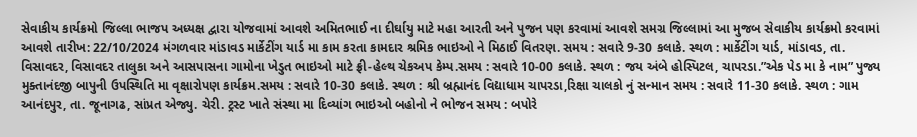સેવાકીય કાર્યક્રમો જિલ્લા ભાજપ અધ્યક્ષ દ્વારા યોજવામાં આવશે અમિતભાઈ ના દીર્ઘાયુ માટે મહા આરતી અને પુજન પણ કરવામાં આવશે સમગ્ર જિલ્લામાં આ મુજબ સેવાકીય કાર્યક્રમો કરવામાં આવશે તારીખ: 22/10/2024 મંગળવાર માંડાવડ માર્કેટીંગ યાર્ડ મા કામ કરતા કામદાર શ્રમિક ભાઇઓ ને મિઠાઈ વિતરણ. સમય : સવારે 9-30 કલાકે. સ્થળ : માર્કેટીંગ યાર્ડ, માંડાવડ, તા. વિસાવદર, વિસાવદર તાલુકા અને આસપાસના ગામોના ખેડુત ભાઇઓ માટે ફ્રી-હેલ્થ ચેકઅપ કેમ્પ.સમય : સવારે 10-00 કલાકે. સ્થળ : જય અંબે હોસ્પિટલ, ચાપરડા.”એક પેડ મા કે નામ” પુજ્ય મુક્તાનંદજી બાપુની ઉપસ્થિતિ મા વૃક્ષારોપણ કાર્યક્રમ.સમય : સવારે 10-30 કલાકે. સ્થળ : શ્રી બ્રહ્માનંદ વિદ્યાધામ ચાપરડા,રિક્ષા ચાલકો નું સન્માન સમય : સવારે 11-30 કલાકે. સ્થળ : ગામ આનંદપુર, તા. જૂનાગઢ, સાંપ્રત એજ્યુ. ચેરી. ટ્રસ્ટ ખાતે સંસ્થા મા દિવ્યાંગ ભાઇઓ બહોનો ને ભોજન સમય : બપોરે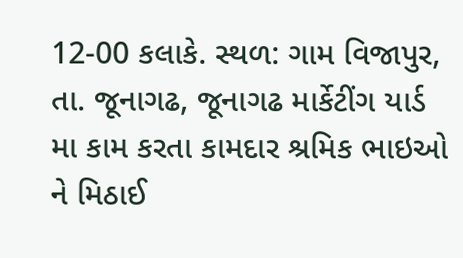12-00 કલાકે. સ્થળ: ગામ વિજાપુર, તા. જૂનાગઢ, જૂનાગઢ માર્કેટીંગ યાર્ડ મા કામ કરતા કામદાર શ્રમિક ભાઇઓ ને મિઠાઈ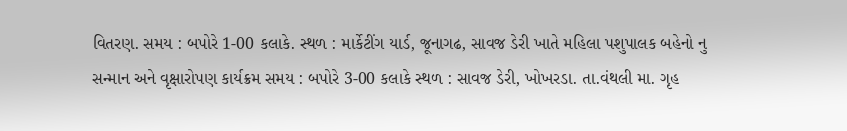વિતરણ. સમય : બપોરે 1-00 કલાકે. સ્થળ : માર્કેટીંગ યાર્ડ, જૂનાગઢ, સાવજ ડેરી ખાતે મહિલા પશુપાલક બહેનો નુ સન્માન અને વૃક્ષારોપણ કાર્યક્રમ સમય : બપોરે 3-00 કલાકે સ્થળ : સાવજ ડેરી, ખોખરડા. તા.વંથલી મા. ગૃહ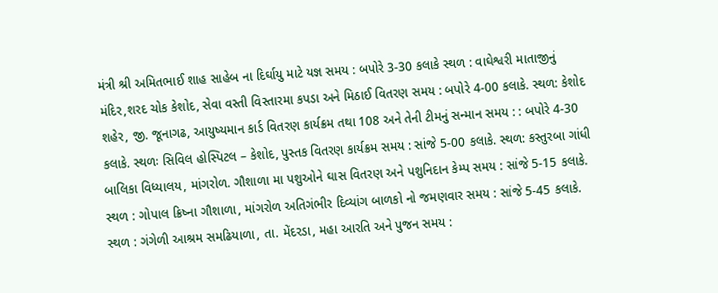મંત્રી શ્રી અમિતભાઈ શાહ સાહેબ ના દિર્ઘાયુ માટે યજ્ઞ સમય : બપોરે 3-30 કલાકે સ્થળ : વાઘેશ્વરી માતાજીનું મંદિર,શરદ ચોક કેશોદ, સેવા વસ્તી વિસ્તારમા કપડા અને મિઠાઈ વિતરણ સમય : બપોરે 4-00 કલાકે. સ્થળ: કેશોદ શહેર, જી. જૂનાગઢ, આયુષ્યમાન કાર્ડ વિતરણ કાર્યક્રમ તથા 108 અને તેની ટીમનું સન્માન સમય : : બપોરે 4-30 કલાકે. સ્થળઃ સિવિલ હોસ્પિટલ – કેશોદ, પુસ્તક વિતરણ કાર્યક્રમ સમય : સાંજે 5-00 કલાકે. સ્થળ: કસ્તુરબા ગાંધી બાલિકા વિધ્યાલય, માંગરોળ. ગૌશાળા મા પશુઓને ઘાસ વિતરણ અને પશુનિદાન કેમ્પ સમય : સાંજે 5-15 કલાકે. સ્થળ : ગોપાલ ક્રિષ્ના ગૌશાળા, માંગરોળ અતિગંભીર દિવ્યાંગ બાળકો નો જમણવાર સમય : સાંજે 5-45 કલાકે. સ્થળ : ગંગેળી આશ્રમ સમઢિયાળા, તા. મેંદરડા, મહા આરતિ અને પુજન સમય :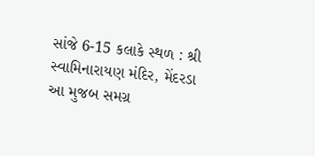સાંજે 6-15 કલાકે સ્થળ : શ્રી સ્વામિનારાયણ મંદિર, મેંદરડા આ મુજબ સમગ્ર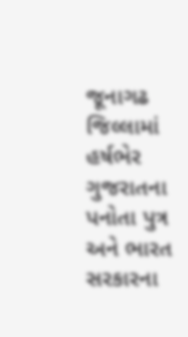જૂનાગઢ જિલ્લામાં હર્ષભેર ગુજરાતના પનોતા પુત્ર અને ભારત સરકારના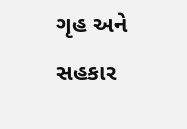ગૃહ અને સહકાર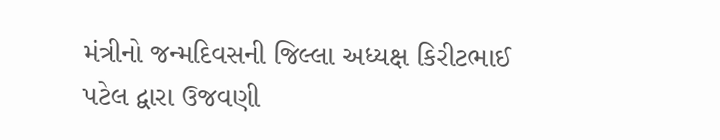મંત્રીનો જન્મદિવસની જિલ્લા અધ્યક્ષ કિરીટભાઈ પટેલ દ્વારા ઉજવણી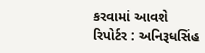કરવામાં આવશે
રિપોર્ટર : અનિરૂધસિંહ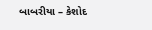બાબરીયા – કેશોદ